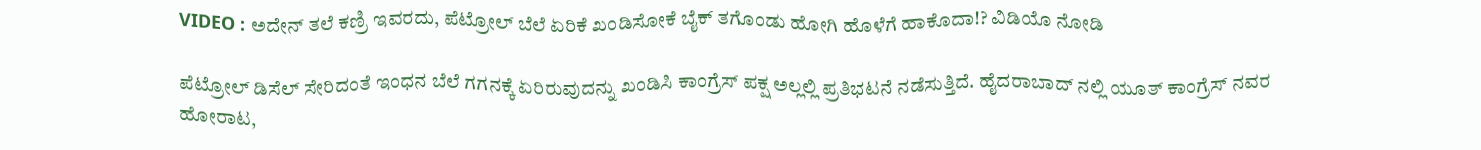VIDEO : ಅದೇನ್ ತಲೆ ಕಣ್ರಿ ಇವರದು, ಪೆಟ್ರೋಲ್ ಬೆಲೆ ಏರಿಕೆ ಖಂಡಿಸೋಕೆ ಬೈಕ್ ತಗೊಂಡು ಹೋಗಿ ಹೊಳೆಗೆ ಹಾಕೊದಾ!? ವಿಡಿಯೊ ನೋಡಿ

ಪೆಟ್ರೋಲ್ ಡಿಸೆಲ್ ಸೇರಿದಂತೆ ಇಂಧನ ಬೆಲೆ ಗಗನಕ್ಕೆ ಏರಿರುವುದನ್ನು ಖಂಡಿಸಿ ಕಾಂಗ್ರೆಸ್ ಪಕ್ಷ ಅಲ್ಲಲ್ಲಿ ಪ್ರತಿಭಟನೆ ನಡೆಸುತ್ತಿದೆ. ಹೈದರಾಬಾದ್ ನಲ್ಲಿ ಯೂತ್ ಕಾಂಗ್ರೆಸ್ ನವರ ಹೋರಾಟ,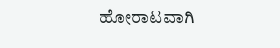ಹೋರಾಟವಾಗಿ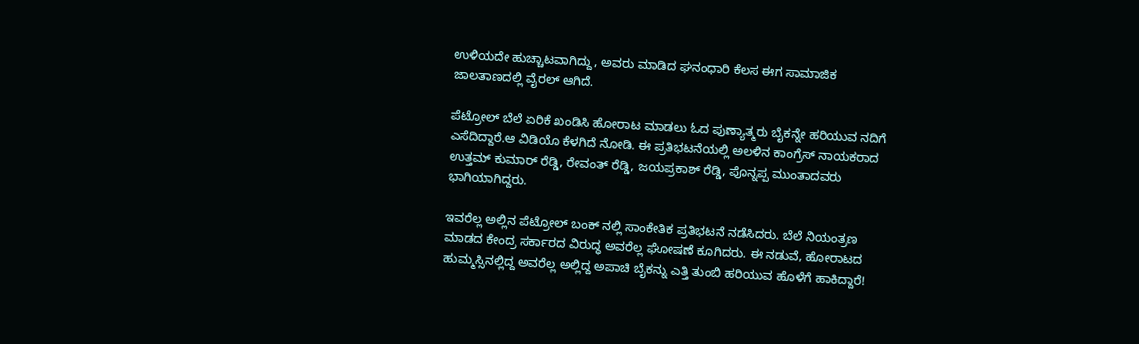ಉಳಿಯದೇ ಹುಚ್ಚಾಟವಾಗಿದ್ದು, ಅವರು ಮಾಡಿದ ಘನಂಧಾರಿ ಕೆಲಸ ಈಗ ಸಾಮಾಜಿಕ ಜಾಲತಾಣದಲ್ಲಿ ವೈರಲ್ ಆಗಿದೆ.

ಪೆಟ್ರೋಲ್ ಬೆಲೆ ಏರಿಕೆ ಖಂಡಿಸಿ ಹೋರಾಟ ಮಾಡಲು ಓದ ಪುಣ್ಯಾತ್ಮರು ಬೈಕನ್ನೇ ಹರಿಯುವ ನದಿಗೆ ಎಸೆದಿದ್ದಾರೆ.ಆ ವಿಡಿಯೊ ಕೆಳಗಿದೆ ನೋಡಿ. ಈ ಪ್ರತಿಭಟನೆಯಲ್ಲಿ ಅಲಳಿನ ಕಾಂಗ್ರೆಸ್ ನಾಯಕರಾದ ಉತ್ತಮ್ ಕುಮಾರ್ ರೆಡ್ಡಿ, ರೇವಂತ್ ರೆಡ್ಡಿ, ಜಯಪ್ರಕಾಶ್ ರೆಡ್ಡಿ, ಪೊನ್ನಪ್ಪ ಮುಂತಾದವರು ಭಾಗಿಯಾಗಿದ್ದರು.

ಇವರೆಲ್ಲ ಅಲ್ಲಿನ ಪೆಟ್ರೋಲ್ ಬಂಕ್ ನಲ್ಲಿ ಸಾಂಕೇತಿಕ ಪ್ರತಿಭಟನೆ ನಡೆಸಿದರು. ಬೆಲೆ ನಿಯಂತ್ರಣ ಮಾಡದ ಕೇಂದ್ರ ಸರ್ಕಾರದ ವಿರುದ್ಧ ಅವರೆಲ್ಲ ಘೋಷಣೆ ಕೂಗಿದರು. ಈ ನಡುವೆ, ಹೋರಾಟದ ಹುಮ್ಮಸ್ಸಿನಲ್ಲಿದ್ದ ಅವರೆಲ್ಲ ಅಲ್ಲಿದ್ದ ಅಪಾಚಿ ಬೈಕನ್ನು ಎತ್ತಿ ತುಂಬಿ ಹರಿಯುವ ಹೊಳೆಗೆ ಹಾಕಿದ್ದಾರೆ!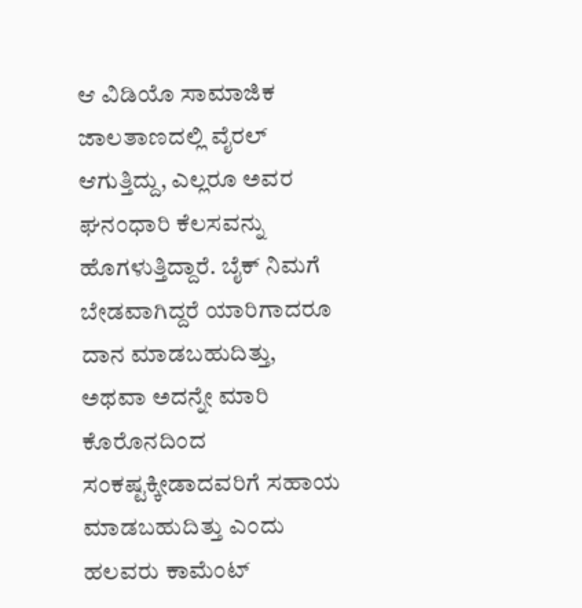ಆ ವಿಡಿಯೊ ಸಾಮಾಜಿಕ ಜಾಲತಾಣದಲ್ಲಿ ವೈರಲ್ ಆಗುತ್ತಿದ್ದು, ಎಲ್ಲರೂ ಅವರ ಘನಂಧಾರಿ ಕೆಲಸವನ್ನು ಹೊಗಳುತ್ತಿದ್ದಾರೆ. ಬೈಕ್ ನಿಮಗೆ ಬೇಡವಾಗಿದ್ದರೆ ಯಾರಿಗಾದರೂ ದಾನ ಮಾಡಬಹುದಿತ್ತು, ಅಥವಾ ಅದನ್ನೇ ಮಾರಿ ಕೊರೊನದಿಂದ ಸಂಕಷ್ಟಕ್ಕೀಡಾದವರಿಗೆ ಸಹಾಯ ಮಾಡಬಹುದಿತ್ತು ಎಂದು ಹಲವರು ಕಾಮೆಂಟ್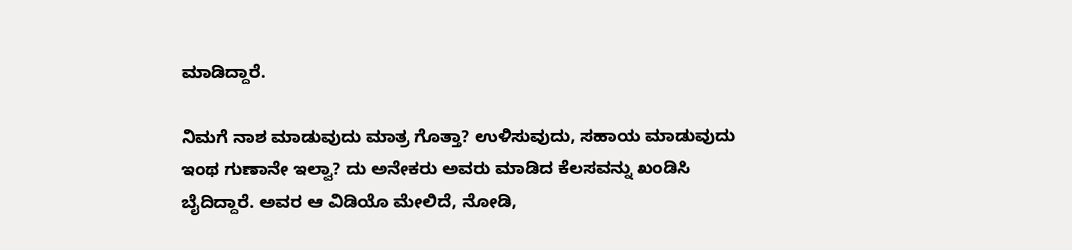ಮಾಡಿದ್ದಾರೆ.

ನಿಮಗೆ ನಾಶ ಮಾಡುವುದು ಮಾತ್ರ ಗೊತ್ತಾ? ಉಳಿಸುವುದು, ಸಹಾಯ ಮಾಡುವುದು ಇಂಥ ಗುಣಾನೇ ಇಲ್ವಾ? ದು ಅನೇಕರು ಅವರು ಮಾಡಿದ ಕೆಲಸವನ್ನು ಖಂಡಿಸಿ ಬೈದಿದ್ದಾರೆ. ಅವರ ಆ ವಿಡಿಯೊ ಮೇಲಿದೆ, ನೋಡಿ,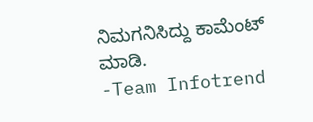ನಿಮಗನಿಸಿದ್ದು ಕಾಮೆಂಟ್ ಮಾಡಿ.
-Team Infotrend